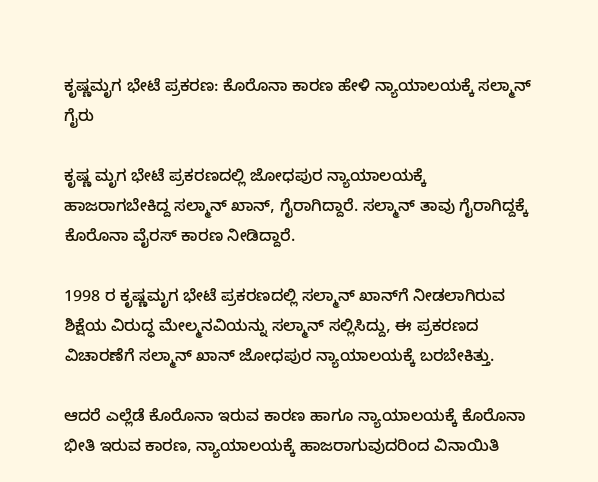ಕೃಷ್ಣಮೃಗ ಭೇಟೆ ಪ್ರಕರಣ: ಕೊರೊನಾ ಕಾರಣ ಹೇಳಿ ನ್ಯಾಯಾಲಯಕ್ಕೆ ಸಲ್ಮಾನ್ ಗೈರು

ಕೃಷ್ಣ ಮೃಗ ಭೇಟೆ ಪ್ರಕರಣದಲ್ಲಿ ಜೋಧಪುರ ನ್ಯಾಯಾಲಯಕ್ಕೆ ಹಾಜರಾಗಬೇಕಿದ್ದ ಸಲ್ಮಾನ್ ಖಾನ್, ಗೈರಾಗಿದ್ದಾರೆ. ಸಲ್ಮಾನ್ ತಾವು ಗೈರಾಗಿದ್ದಕ್ಕೆ ಕೊರೊನಾ ವೈರಸ್‌ ಕಾರಣ ನೀಡಿದ್ದಾರೆ.

1998 ರ ಕೃಷ್ಣಮೃಗ ಭೇಟೆ ಪ್ರಕರಣದಲ್ಲಿ ಸಲ್ಮಾನ್ ಖಾನ್‌ಗೆ ನೀಡಲಾಗಿರುವ ಶಿಕ್ಷೆಯ ವಿರುದ್ಧ ಮೇಲ್ಮನವಿಯನ್ನು ಸಲ್ಮಾನ್ ಸಲ್ಲಿಸಿದ್ದು, ಈ ಪ್ರಕರಣದ ವಿಚಾರಣೆಗೆ ಸಲ್ಮಾನ್ ಖಾನ್ ಜೋಧಪುರ ನ್ಯಾಯಾಲಯಕ್ಕೆ ಬರಬೇಕಿತ್ತು.

ಆದರೆ ಎಲ್ಲೆಡೆ ಕೊರೊನಾ ಇರುವ ಕಾರಣ ಹಾಗೂ ನ್ಯಾಯಾಲಯಕ್ಕೆ ಕೊರೊನಾ ಭೀತಿ ಇರುವ ಕಾರಣ, ನ್ಯಾಯಾಲಯಕ್ಕೆ ಹಾಜರಾಗುವುದರಿಂದ ವಿನಾಯಿತಿ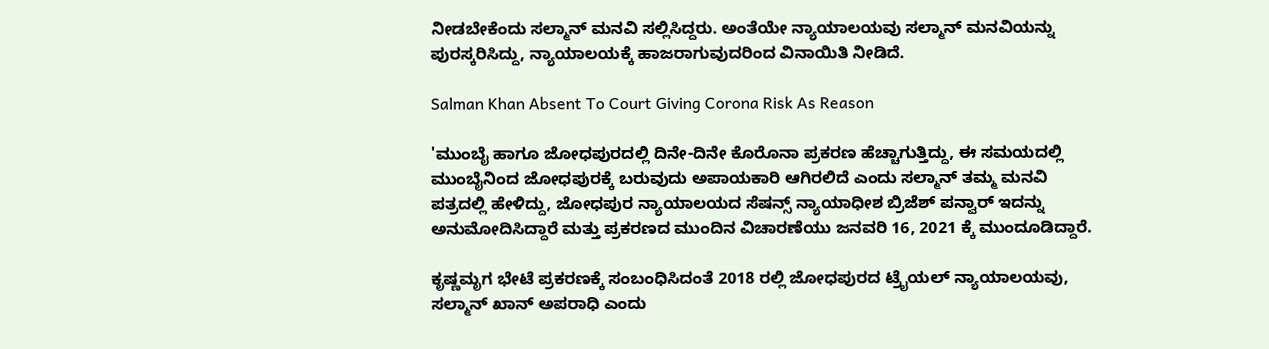ನೀಡಬೇಕೆಂದು ಸಲ್ಮಾನ್ ಮನವಿ ಸಲ್ಲಿಸಿದ್ದರು. ಅಂತೆಯೇ ನ್ಯಾಯಾಲಯವು ಸಲ್ಮಾನ್ ಮನವಿಯನ್ನು ಪುರಸ್ಕರಿಸಿದ್ದು, ನ್ಯಾಯಾಲಯಕ್ಕೆ ಹಾಜರಾಗುವುದರಿಂದ ವಿನಾಯಿತಿ ನೀಡಿದೆ.

Salman Khan Absent To Court Giving Corona Risk As Reason

'ಮುಂಬೈ ಹಾಗೂ ಜೋಧಪುರದಲ್ಲಿ ದಿನೇ-ದಿನೇ ಕೊರೊನಾ ಪ್ರಕರಣ ಹೆಚ್ಚಾಗುತ್ತಿದ್ದು, ಈ ಸಮಯದಲ್ಲಿ ಮುಂಬೈನಿಂದ ಜೋಧಪುರಕ್ಕೆ ಬರುವುದು ಅಪಾಯಕಾರಿ ಆಗಿರಲಿದೆ ಎಂದು ಸಲ್ಮಾನ್ ತಮ್ಮ ಮನವಿ ಪತ್ರದಲ್ಲಿ ಹೇಳಿದ್ದು, ಜೋಧಪುರ ನ್ಯಾಯಾಲಯದ ಸೆಷನ್ಸ್‌ ನ್ಯಾಯಾಧೀಶ ಬ್ರಿಜೆಶ್ ಪನ್ವಾರ್ ಇದನ್ನು ಅನುಮೋದಿಸಿದ್ದಾರೆ ಮತ್ತು ಪ್ರಕರಣದ ಮುಂದಿನ ವಿಚಾರಣೆಯು ಜನವರಿ 16, 2021 ಕ್ಕೆ ಮುಂದೂಡಿದ್ದಾರೆ.

ಕೃಷ್ಣಮೃಗ ಭೇಟೆ ಪ್ರಕರಣಕ್ಕೆ ಸಂಬಂಧಿಸಿದಂತೆ 2018 ರಲ್ಲಿ ಜೋಧಪುರದ ಟ್ರೈಯಲ್ ನ್ಯಾಯಾಲಯವು, ಸಲ್ಮಾನ್ ಖಾನ್ ಅಪರಾಧಿ ಎಂದು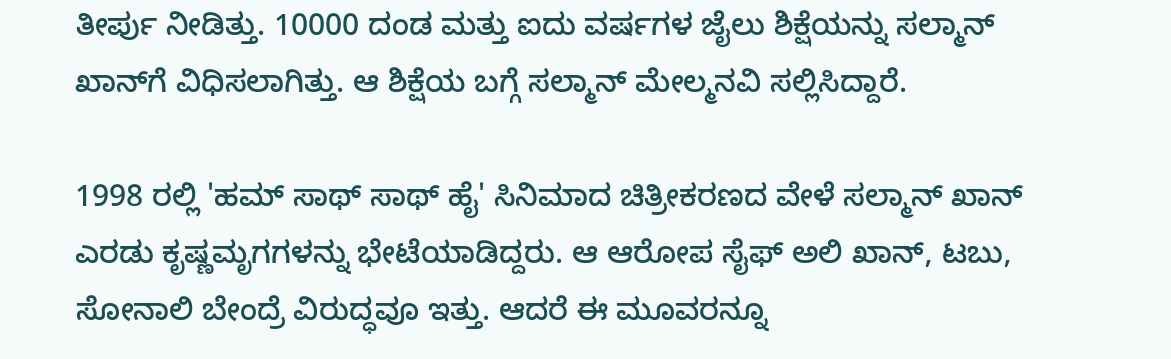ತೀರ್ಪು ನೀಡಿತ್ತು. 10000 ದಂಡ ಮತ್ತು ಐದು ವರ್ಷಗಳ ಜೈಲು ಶಿಕ್ಷೆಯನ್ನು ಸಲ್ಮಾನ್ ಖಾನ್‌ಗೆ ವಿಧಿಸಲಾಗಿತ್ತು. ಆ ಶಿಕ್ಷೆಯ ಬಗ್ಗೆ ಸಲ್ಮಾನ್ ಮೇಲ್ಮನವಿ ಸಲ್ಲಿಸಿದ್ದಾರೆ.

1998 ರಲ್ಲಿ 'ಹಮ್‌ ಸಾಥ್ ಸಾಥ್ ಹೈ' ಸಿನಿಮಾದ ಚಿತ್ರೀಕರಣದ ವೇಳೆ ಸಲ್ಮಾನ್ ಖಾನ್ ಎರಡು ಕೃಷ್ಣಮೃಗಗಳನ್ನು ಭೇಟೆಯಾಡಿದ್ದರು. ಆ ಆರೋಪ ಸೈಫ್ ಅಲಿ ಖಾನ್, ಟಬು, ಸೋನಾಲಿ ಬೇಂದ್ರೆ ವಿರುದ್ಧವೂ ಇತ್ತು. ಆದರೆ ಈ ಮೂವರನ್ನೂ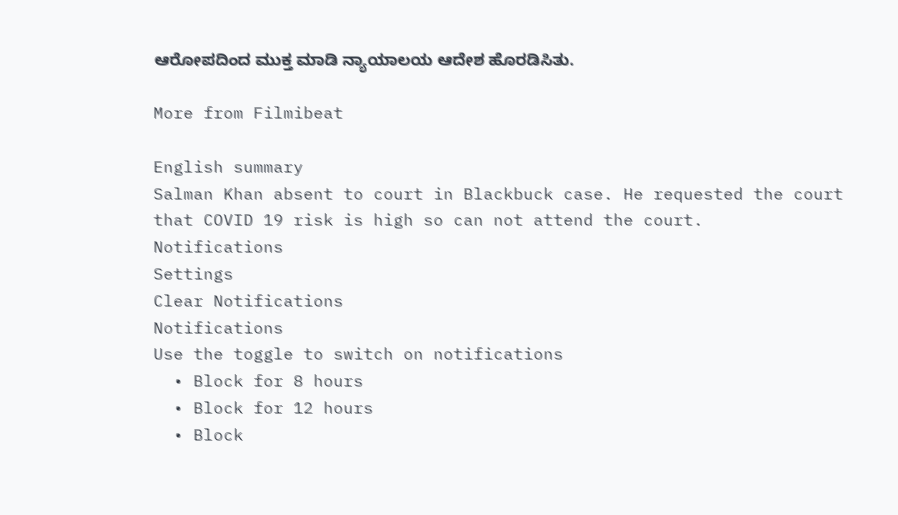ಆರೋಪದಿಂದ ಮುಕ್ತ ಮಾಡಿ ನ್ಯಾಯಾಲಯ ಆದೇಶ ಹೊರಡಿಸಿತು.

More from Filmibeat

English summary
Salman Khan absent to court in Blackbuck case. He requested the court that COVID 19 risk is high so can not attend the court.
Notifications
Settings
Clear Notifications
Notifications
Use the toggle to switch on notifications
  • Block for 8 hours
  • Block for 12 hours
  • Block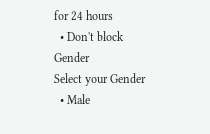for 24 hours
  • Don't block
Gender
Select your Gender
  • Male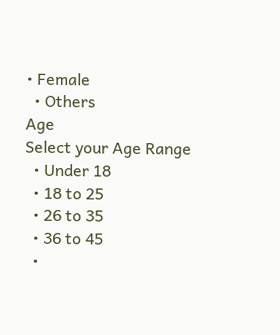• Female
  • Others
Age
Select your Age Range
  • Under 18
  • 18 to 25
  • 26 to 35
  • 36 to 45
  •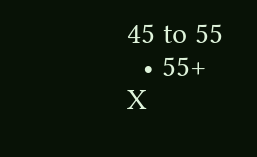45 to 55
  • 55+
X